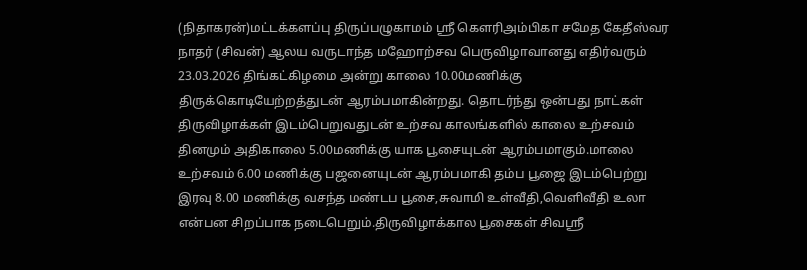(நிதாகரன்)மட்டக்களப்பு திருப்பழுகாமம் ஸ்ரீ கௌரிஅம்பிகா சமேத கேதீஸ்வர நாதர் (சிவன்) ஆலய வருடாந்த மஹோற்சவ பெருவிழாவானது எதிர்வரும் 23.03.2026 திங்கட்கிழமை அன்று காலை 10.00மணிக்கு திருக்கொடியேற்றத்துடன் ஆரம்பமாகின்றது. தொடர்ந்து ஒன்பது நாட்கள் திருவிழாக்கள் இடம்பெறுவதுடன் உற்சவ காலங்களில் காலை உற்சவம் தினமும் அதிகாலை 5.00மணிக்கு யாக பூசையுடன் ஆரம்பமாகும்.மாலை உற்சவம் 6.00 மணிக்கு பஜனையுடன் ஆரம்பமாகி தம்ப பூஜை இடம்பெற்று இரவு 8.00 மணிக்கு வசந்த மண்டப பூசை,சுவாமி உள்வீதி,வெளிவீதி உலா என்பன சிறப்பாக நடைபெறும்.திருவிழாக்கால பூசைகள் சிவஸ்ரீ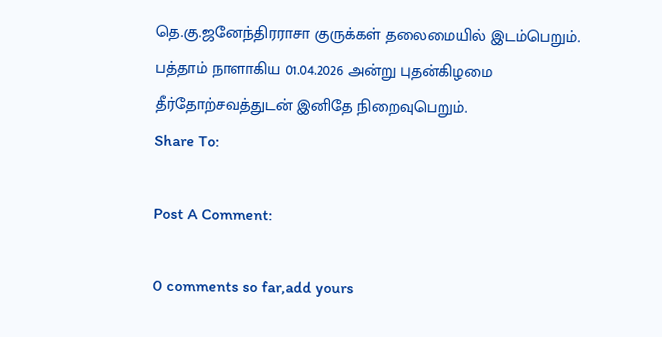தெ.கு.ஜனேந்திரராசா குருக்கள் தலைமையில் இடம்பெறும். பத்தாம் நாளாகிய 01.04.2026 அன்று புதன்கிழமை தீர்தோற்சவத்துடன் இனிதே நிறைவுபெறும்.
Share To:

Post A Comment:

0 comments so far,add yours